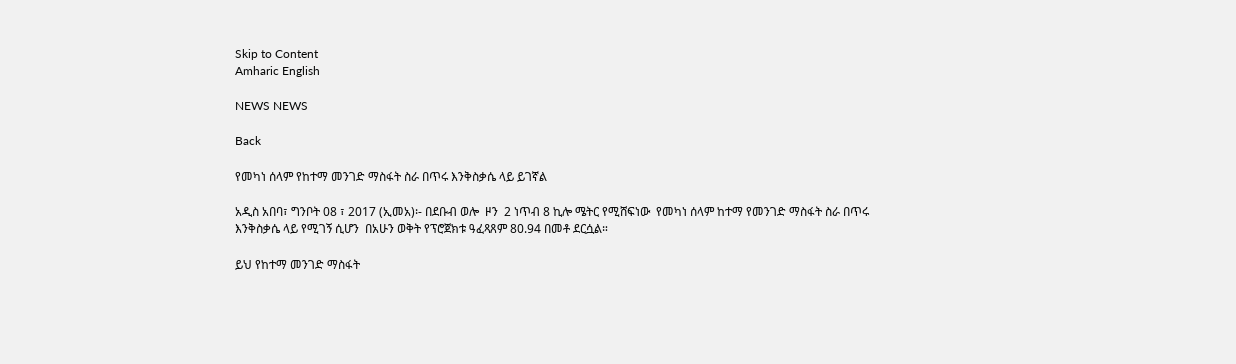Skip to Content
Amharic English

NEWS NEWS

Back

የመካነ ሰላም የከተማ መንገድ ማስፋት ስራ በጥሩ እንቅስቃሴ ላይ ይገኛል

አዲስ አበባ፣ ግንቦት 08 ፣ 2017 (ኢመአ)፡- በደቡብ ወሎ  ዞን  2 ነጥብ 8 ኪሎ ሜትር የሚሸፍነው  የመካነ ሰላም ከተማ የመንገድ ማስፋት ስራ በጥሩ እንቅስቃሴ ላይ የሚገኝ ሲሆን  በአሁን ወቅት የፕሮጀክቱ ዓፈጻጸም 80.94 በመቶ ደርሷል።

ይህ የከተማ መንገድ ማስፋት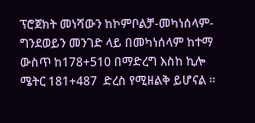ፕሮጀክት መነሻውን ከኮምቦልቻ-መካነሰላም-ግንደወይን መንገድ ላይ በመካነሰላም ከተማ ውስጥ ከ178+510 በማድረግ እስከ ኪሎ ሜትር 181+487  ድረስ የሚዘልቅ ይሆናል ።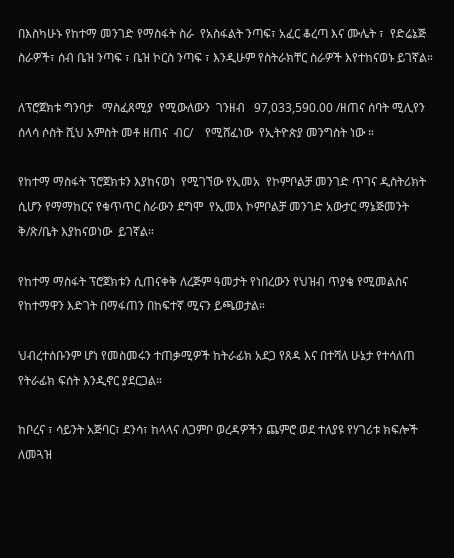በእስካሁኑ የከተማ መንገድ የማስፋት ስራ  የአስፋልት ንጣፍ፣ አፈር ቆረጣ እና ሙሌት ፣  የድሬኔጅ ስራዎች፣ ሰብ ቤዝ ንጣፍ ፣ ቤዝ ኮርስ ንጣፍ ፣ እንዲሁም የስትራክቸር ስራዎች እየተከናወኑ ይገኛል።

ለፕሮጀክቱ ግንባታ   ማስፈጸሚያ  የሚውለውን  ገንዘብ   97,033,590.00 /ዘጠና ሰባት ሚሊየን ሰላሳ ሶስት ሺህ አምስት መቶ ዘጠና  ብር/    የሚሸፈነው  የኢትዮጵያ መንግስት ነው ።

የከተማ ማስፋት ፕሮጀክቱን እያከናወነ  የሚገኘው የኢመአ  የኮምቦልቻ መንገድ ጥገና ዲስትሪክት  ሲሆን የማማከርና የቁጥጥር ስራውን ደግሞ  የኢመአ ኮምቦልቻ መንገድ አውታር ማኔጅመንት ቅ/ጽ/ቤት እያከናወነው  ይገኛል።

የከተማ ማስፋት ፕሮጀክቱን ሲጠናቀቅ ለረጅም ዓመታት የነበረውን የህዝብ ጥያቄ የሚመልስና የከተማዋን እድገት በማፋጠን በከፍተኛ ሚናን ይጫወታል።

ህብረተሰቡንም ሆነ የመስመሩን ተጠቃሚዎች ከትራፊክ አደጋ የጸዳ እና በተሻለ ሁኔታ የተሳለጠ የትራፊክ ፍሰት እንዲኖር ያደርጋል።

ከቦረና ፣ ሳይንት አጅባር፣ ደንሳ፣ ከላላና ለጋምቦ ወረዳዎችን ጨምሮ ወደ ተለያዩ የሃገሪቱ ክፍሎች ለመጓዝ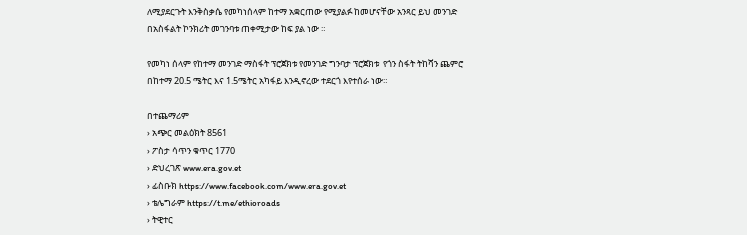ለሚያደርጉት እንቅስቃሴ የመካነሰላም ከተማ አቋርጠው የሚያልፉ ከመሆናቸው አንጻር ይህ መንገድ በአስፋልት ኮንክሪት መገንባቱ ጠቀሚታው ከፍ ያል ነው ።

የመካነ ሰላም የከተማ መንገድ ማስፋት ፕሮጀክቱ የመንገድ ግንባታ ፕሮጀክቱ  የጎን ስፋት ትከሻን ጨምሮ  በከተማ 20.5 ሜትር እና 1.5ሜትር አካፋይ እንዲኖረው ተደርጎ እየተሰራ ነው።

በተጨማሪም
› አጭር መልዕክት 8561
› ፖስታ ሳጥን ቁጥር 1770
› ድህረገጽ www.era.gov.et
› ፊስቡክ https://www.facebook.com/www.era.gov.et
› ቴሌግራም https://t.me/ethioroads
› ትዊተር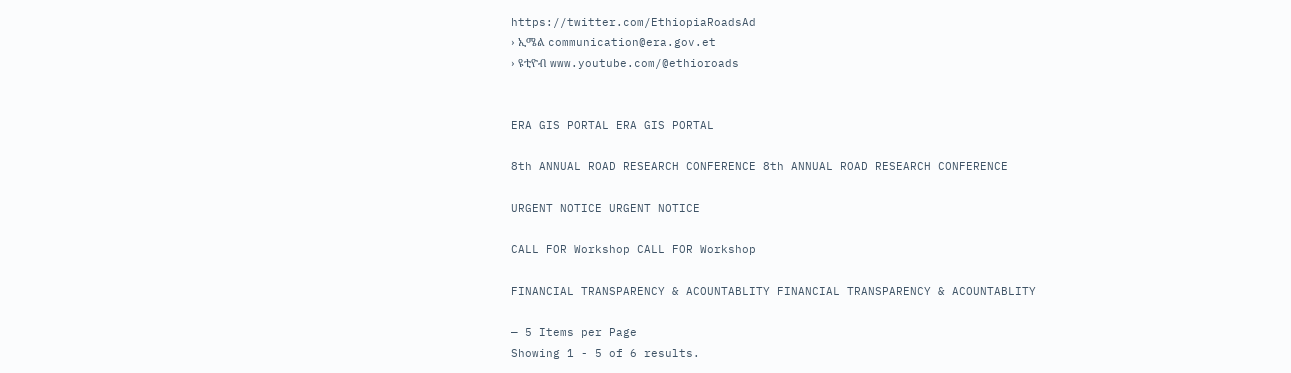https://twitter.com/EthiopiaRoadsAd
› ኢሜል communication@era.gov.et
› ዩቲዮብ www.youtube.com/@ethioroads


ERA GIS PORTAL ERA GIS PORTAL

8th ANNUAL ROAD RESEARCH CONFERENCE 8th ANNUAL ROAD RESEARCH CONFERENCE

URGENT NOTICE URGENT NOTICE

CALL FOR Workshop CALL FOR Workshop

FINANCIAL TRANSPARENCY & ACOUNTABLITY FINANCIAL TRANSPARENCY & ACOUNTABLITY

— 5 Items per Page
Showing 1 - 5 of 6 results.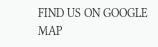FIND US ON GOOGLE MAP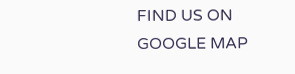FIND US ON GOOGLE MAP